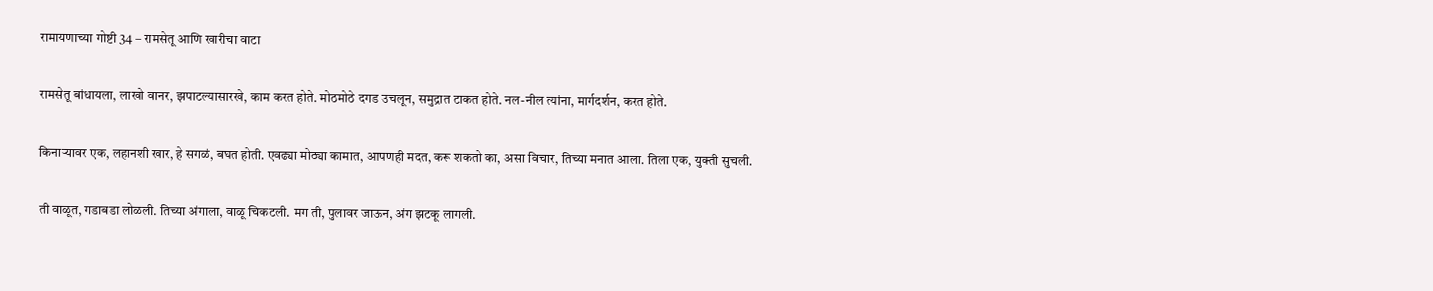रामायणाच्या गोष्टी 34 – रामसेतू आणि खारीचा वाटा

रामसेतू बांधायला, लाखो वानर, झपाटल्यासारखे, काम करत होते. मोठमोठे दगड उचलून, समुद्रात टाकत होते. नल-नील त्यांना, मार्गदर्शन, करत होते.

किनाऱ्यावर एक, लहानशी खार, हे सगळं, बघत होती. एवढ्या मोठ्या कामात, आपणही मदत, करू शकतो का, असा विचार, तिच्या मनात आला. तिला एक, युक्ती सुचली.

ती वाळूत, गडाबडा लोळली. तिच्या अंगाला, वाळू चिकटली. मग ती, पुलावर जाऊन, अंग झटकू लागली.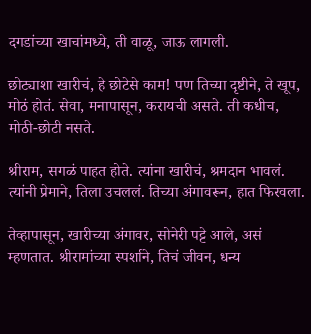दगडांच्या खाचांमध्ये, ती वाळू, जाऊ लागली.

छोट्याशा खारीचं, हे छोटेसे काम! पण तिच्या दृष्टीने, ते खूप, मोठं होतं. सेवा, मनापासून, करायची असते. ती कधीच, मोठी-छोटी नसते.

श्रीराम, सगळं पाहत होते. त्यांना खारीचं, श्रमदान भावलं. त्यांनी प्रेमाने, तिला उचललं. तिच्या अंगावरून, हात फिरवला.

तेव्हापासून, खारीच्या अंगावर, सोनेरी पट्टे आले, असं म्हणतात. श्रीरामांच्या स्पर्शाने, तिचं जीवन, धन्य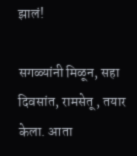झालं!

सगळ्यांनी मिळून, सहा दिवसांत, रामसेतू , तयार केला. आता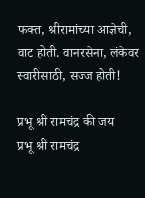फक्त, श्रीरामांच्या आज्ञेची, वाट होती. वानरसेना, लंकेवर स्वारीसाठी, सज्ज होती!

प्रभू श्री रामचंद्र की जय
प्रभू श्री रामचंद्र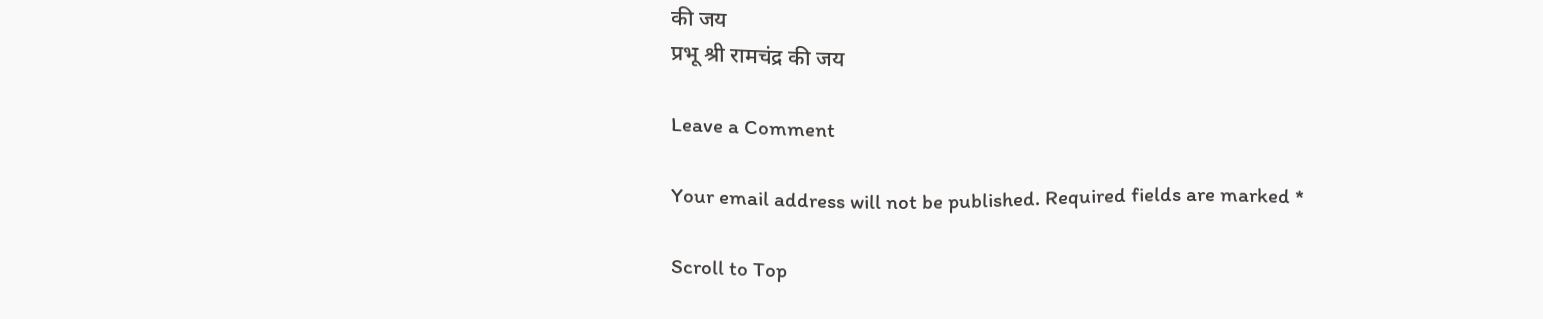की जय
प्रभू श्री रामचंद्र की जय

Leave a Comment

Your email address will not be published. Required fields are marked *

Scroll to Top